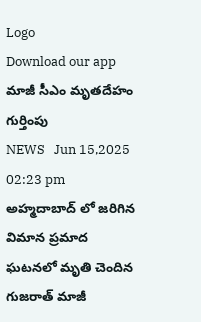Logo
Download our app
మాజీ సీఎం మృత‌దేహం గుర్తింపు
NEWS   Jun 15,2025 02:23 pm
అహ్మ‌దాబాద్ లో జ‌రిగిన విమాన ప్రమాద ఘ‌ట‌న‌లో మృతి చెందిన గుజ‌రాత్ మాజీ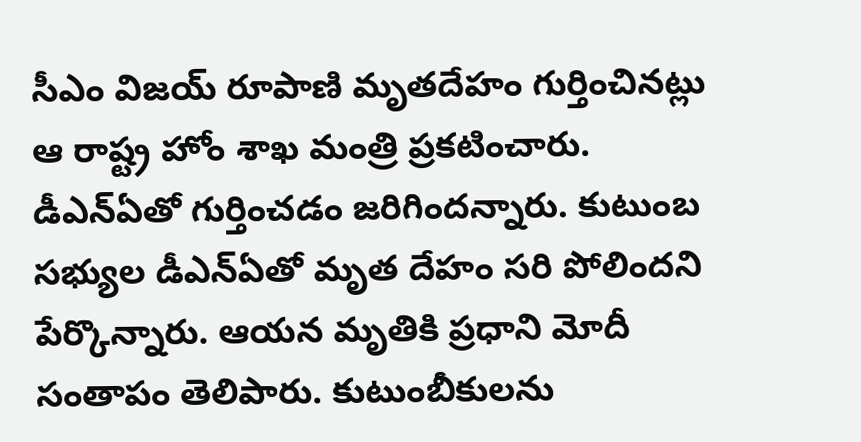సీఎం విజ‌య్ రూపాణి మృత‌దేహం గుర్తించిన‌ట్లు ఆ రాష్ట్ర హోం శాఖ మంత్రి ప్ర‌క‌టించారు. డీఎన్ఏతో గుర్తించ‌డం జ‌రిగింద‌న్నారు. కుటుంబ స‌భ్యుల డీఎన్ఏతో మృత దేహం స‌రి పోలింద‌ని పేర్కొన్నారు. ఆయ‌న మృతికి ప్ర‌ధాని మోదీ సంతాపం తెలిపారు. కుటుంబీకుల‌ను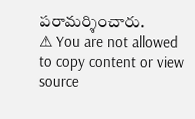ప‌రామ‌ర్శించారు.
⚠ You are not allowed to copy content or view source